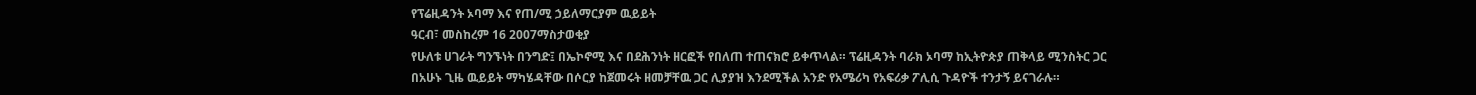የፕሬዚዳንት ኦባማ እና የጠ/ሚ ኃይለማርያም ዉይይት
ዓርብ፣ መስከረም 16 2007ማስታወቂያ
የሁለቱ ሀገራት ግንኙነት በንግድ፤ በኤኮኖሚ እና በደሕንነት ዘርፎች የበለጠ ተጠናክሮ ይቀጥላል። ፕሬዚዳንት ባራክ ኦባማ ከኢትዮጵያ ጠቅላይ ሚንስትር ጋር በአሁኑ ጊዜ ዉይይት ማካሄዳቸው በሶርያ ከጀመሩት ዘመቻቸዉ ጋር ሊያያዝ እንደሚችል አንድ የአሜሪካ የአፍሪቃ ፖሊሲ ጉዳዮች ተንታኝ ይናገራሉ።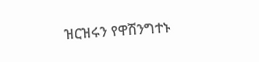ዝርዝሩን የዋሽንግተኑ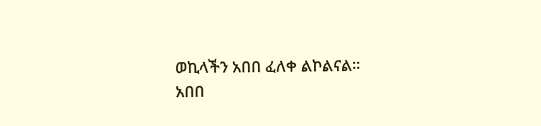ወኪላችን አበበ ፈለቀ ልኮልናል።
አበበ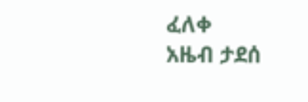ፈለቀ
አዜብ ታደሰ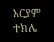አርያም ተክሌ